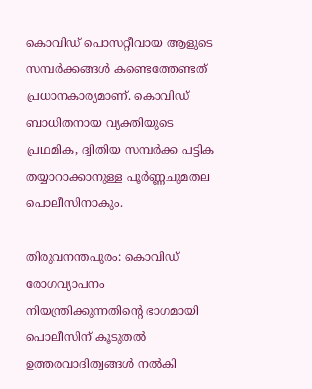കൊവിഡ് പൊസറ്റീവായ ആളുടെ സമ്പര്‍ക്കങ്ങള്‍ കണ്ടെത്തേണ്ടത് പ്രധാനകാര്യമാണ്. കൊവിഡ് ബാധിതനായ വ്യക്തിയുടെ പ്രഥമിക, ദ്വിതിയ സമ്പര്‍ക്ക പട്ടിക തയ്യാറാക്കാനുള്ള പൂര്‍ണ്ണചുമതല പൊലീസിനാകും.

തിരുവനന്തപുരം: കൊവിഡ് രോഗവ്യാപനം നിയന്ത്രിക്കുന്നതിന്‍റെ ഭാഗമായി പൊലീസിന് കൂടുതല്‍ ഉത്തരവാദിത്വങ്ങള്‍ നല്‍കി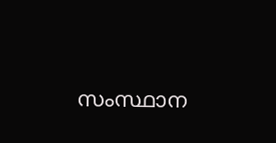സംസ്ഥാന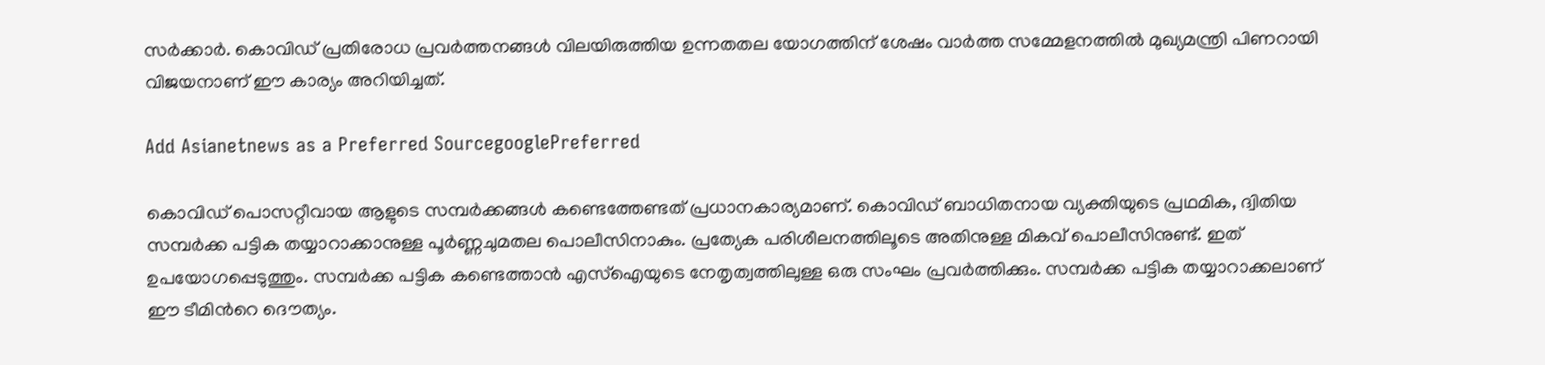സര്‍ക്കാര്‍. കൊവിഡ് പ്രതിരോധ പ്രവര്‍ത്തനങ്ങള്‍ വിലയിരുത്തിയ ഉന്നതതല യോഗത്തിന് ശേഷം വാര്‍ത്ത സമ്മേളനത്തില്‍ മുഖ്യമന്ത്രി പിണറായി വിജയനാണ് ഈ കാര്യം അറിയിച്ചത്.

Add Asianetnews as a Preferred SourcegooglePreferred

കൊവിഡ് പൊസറ്റീവായ ആളുടെ സമ്പര്‍ക്കങ്ങള്‍ കണ്ടെത്തേണ്ടത് പ്രധാനകാര്യമാണ്. കൊവിഡ് ബാധിതനായ വ്യക്തിയുടെ പ്രഥമിക, ദ്വിതിയ സമ്പര്‍ക്ക പട്ടിക തയ്യാറാക്കാനുള്ള പൂര്‍ണ്ണചുമതല പൊലീസിനാകും. പ്രത്യേക പരിശീലനത്തിലൂടെ അതിനുള്ള മികവ് പൊലീസിനുണ്ട്. ഇത് ഉപയോഗപ്പെടുത്തും. സമ്പര്‍ക്ക പട്ടിക കണ്ടെത്താന്‍ എസ്ഐയുടെ നേതൃത്വത്തിലുള്ള ഒരു സംഘം പ്രവര്‍ത്തിക്കും. സമ്പര്‍ക്ക പട്ടിക തയ്യാറാക്കലാണ് ഈ ടീമിന്‍റെ ദൌത്യം.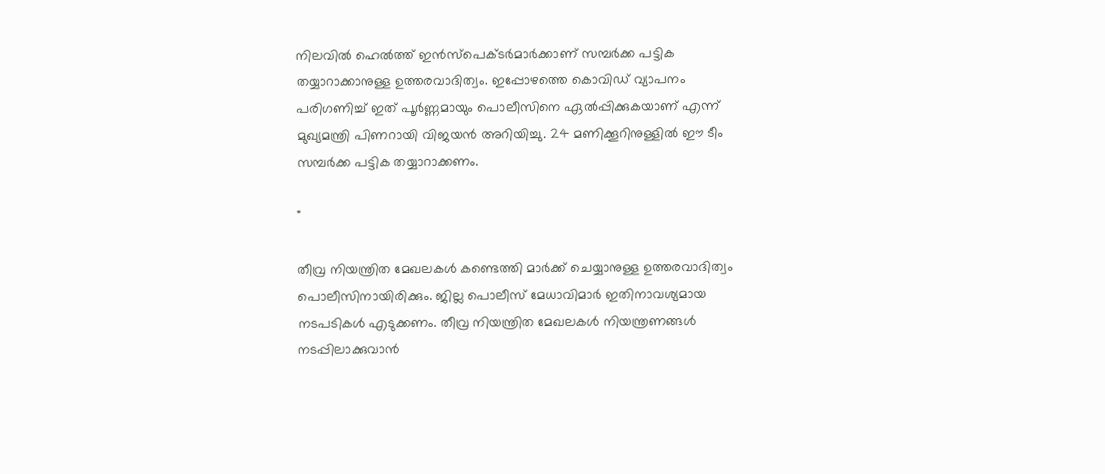നിലവില്‍ ഹെല്‍ത്ത് ഇന്‍സ്പെക്ടര്‍മാര്‍ക്കാണ് സമ്പര്‍ക്ക പട്ടിക തയ്യാറാക്കാനുള്ള ഉത്തരവാദിത്വം. ഇപ്പോഴത്തെ കൊവിഡ് വ്യാപനം പരിഗണിച്ച് ഇത് പൂര്‍ണ്ണമായും പൊലീസിനെ ഏല്‍പ്പിക്കുകയാണ് എന്ന് മുഖ്യമന്ത്രി പിണറായി വിജയന്‍ അറിയിച്ചു. 24 മണിക്കൂറിനുള്ളില്‍ ഈ ടീം സമ്പര്‍ക്ക പട്ടിക തയ്യാറാക്കണം.

"

തീവ്ര നിയന്ത്രിത മേഖലകള്‍ കണ്ടെത്തി മാര്‍ക്ക് ചെയ്യാനുള്ള ഉത്തരവാദിത്വം പൊലീസിനായിരിക്കും. ജില്ല പൊലീസ് മേധാവിമാര്‍ ഇതിനാവശ്യമായ നടപടികള്‍ എടുക്കണം. തീവ്ര നിയന്ത്രിത മേഖലകള്‍ നിയന്ത്രണങ്ങള്‍ നടപ്പിലാക്കുവാന്‍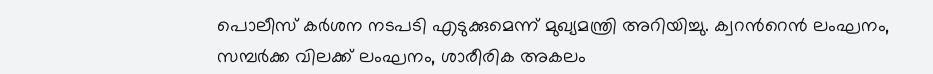പൊലീസ് കര്‍‍ശന നടപടി എടുക്കുമെന്ന് മുഖ്യമന്ത്രി അറിയിച്ചു. ക്വറന്‍റെന്‍ ലംഘനം, സമ്പര്‍ക്ക വിലക്ക് ലംഘനം, ശാരീരിക അകലം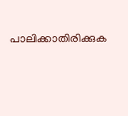പാലിക്കാതിരിക്കുക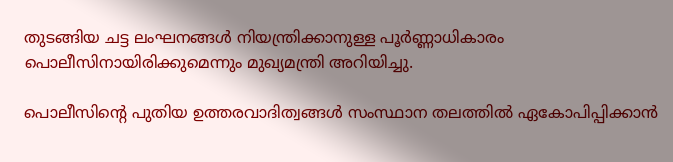തുടങ്ങിയ ചട്ട ലംഘനങ്ങള്‍ നിയന്ത്രിക്കാനുള്ള പൂര്‍ണ്ണാധികാരം പൊലീസിനായിരിക്കുമെന്നും മുഖ്യമന്ത്രി അറിയിച്ചു.

പൊലീസിന്‍റെ പുതിയ ഉത്തരവാദിത്വങ്ങള്‍ സംസ്ഥാന തലത്തില്‍ ഏകോപിപ്പിക്കാന്‍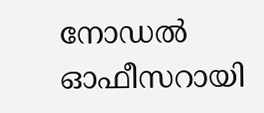നോഡല്‍ ഓഫീസറായി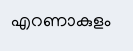എറണാകുളം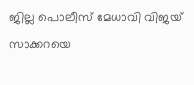ജില്ല പൊലീസ് മേധാവി വിജയ് സാക്കറയെ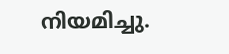നിയമിച്ചു.